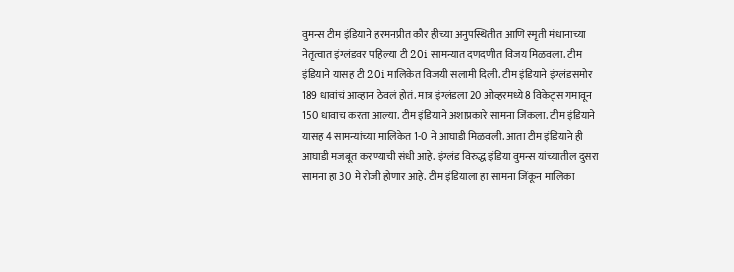वुमन्स टीम इंडियाने हरमनप्रीत कौर हीच्या अनुपस्थितीत आणि स्मृती मंधानाच्या नेतृत्वात इंग्लंडवर पहिल्या टी 20i सामन्यात दणदणीत विजय मिळवला. टीम इंडियाने यासह टी 20i मालिकेत विजयी सलामी दिली. टीम इंडियाने इंग्लंडसमोर 189 धावांचं आव्हान ठेवलं होतं. मात्र इंग्लंडला 20 ओव्हरमध्ये 8 विकेट्स गमावून 150 धावाच करता आल्या. टीम इंडियाने अशाप्रकारे सामना जिंकला. टीम इंडियाने यासह 4 सामन्यांच्या मालिकेत 1-0 ने आघाडी मिळवली. आता टीम इंडियाने ही आघाडी मजबूत करण्याची संधी आहे. इंग्लंड विरुद्ध इंडिया वुमन्स यांच्यातील दुसरा सामना हा 30 मे रोजी होणार आहे. टीम इंडियाला हा सामना जिंकून मालिका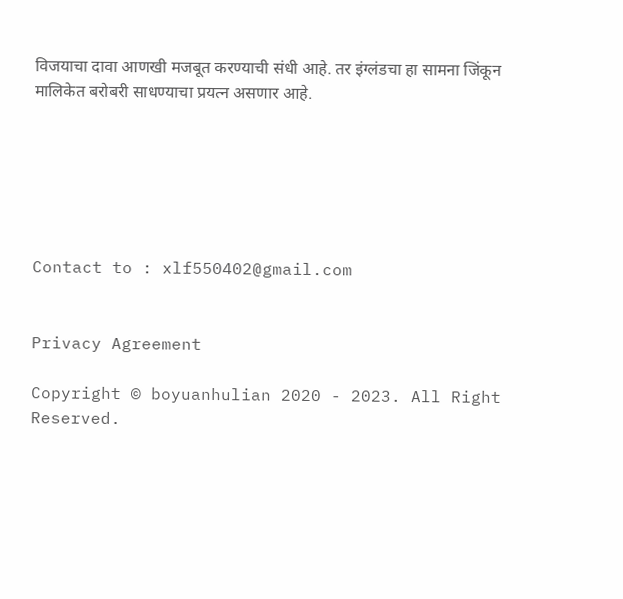विजयाचा दावा आणखी मजबूत करण्याची संधी आहे. तर इंग्लंडचा हा सामना जिंकून मालिकेत बरोबरी साधण्याचा प्रयत्न असणार आहे.






Contact to : xlf550402@gmail.com


Privacy Agreement

Copyright © boyuanhulian 2020 - 2023. All Right Reserved.